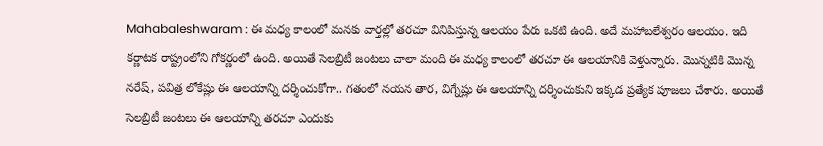Mahabaleshwaram : ఈ మధ్య కాలంలో మనకు వార్తల్లో తరచూ వినిపిస్తున్న ఆలయం పేరు ఒకటి ఉంది. అదే మహాబలేశ్వరం ఆలయం. ఇది కర్ణాటక రాష్ట్రంలోని గోకర్ణంలో ఉంది. అయితే సెలబ్రిటీ జంటలు చాలా మంది ఈ మధ్య కాలంలో తరచూ ఈ ఆలయానికి వెళ్తున్నారు. మొన్నటికి మొన్న నరేష్, పవిత్ర లోకేష్లు ఈ ఆలయాన్ని దర్శించుకోగా.. గతంలో నయన తార, విగ్నేష్లు ఈ ఆలయాన్ని దర్శించుకుని ఇక్కడ ప్రత్యేక పూజలు చేశారు. అయితే సెలబ్రిటీ జంటలు ఈ ఆలయాన్ని తరచూ ఎందుకు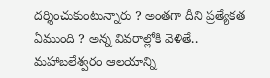దర్శించుకుంటున్నారు ? అంతగా దీని ప్రత్యేకత ఏముంది ? అన్న వివరాల్లోకి వెళితే..
మహాబలేశ్వరం ఆలయాన్ని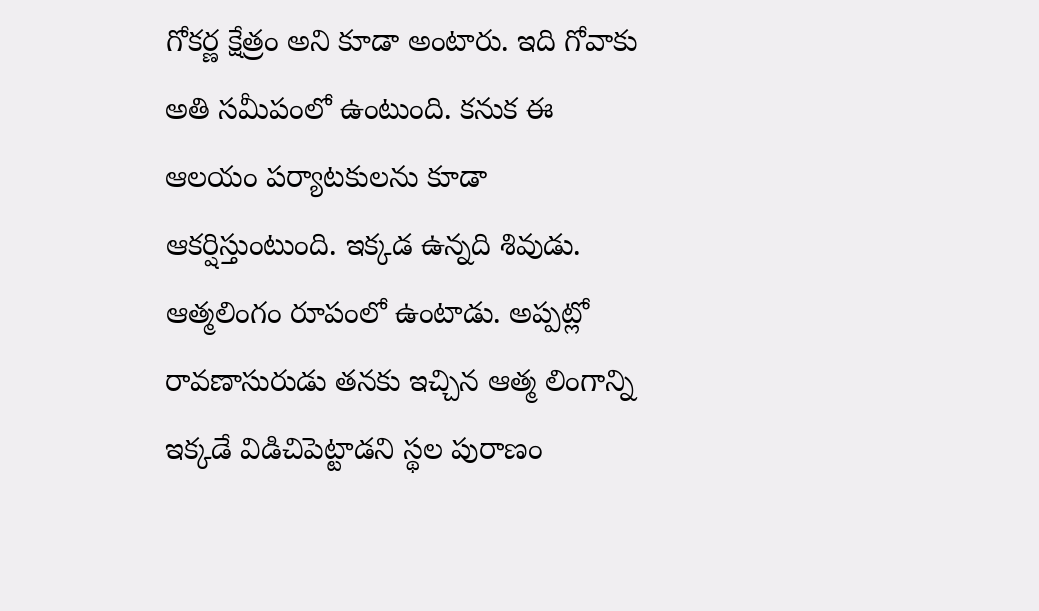గోకర్ణ క్షేత్రం అని కూడా అంటారు. ఇది గోవాకు అతి సమీపంలో ఉంటుంది. కనుక ఈ ఆలయం పర్యాటకులను కూడా ఆకర్షిస్తుంటుంది. ఇక్కడ ఉన్నది శివుడు. ఆత్మలింగం రూపంలో ఉంటాడు. అప్పట్లో రావణాసురుడు తనకు ఇచ్చిన ఆత్మ లింగాన్ని ఇక్కడే విడిచిపెట్టాడని స్థల పురాణం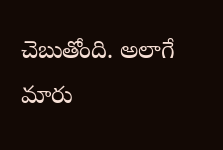చెబుతోంది. అలాగే మారు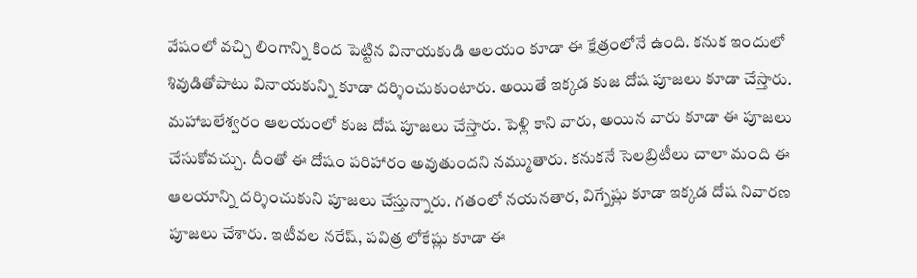వేషంలో వచ్చి లింగాన్ని కింద పెట్టిన వినాయకుడి ఆలయం కూడా ఈ క్షేత్రంలోనే ఉంది. కనుక ఇందులో శివుడితోపాటు వినాయకున్ని కూడా దర్శించుకుంటారు. అయితే ఇక్కడ కుజ దోష పూజలు కూడా చేస్తారు.
మహాబలేశ్వరం ఆలయంలో కుజ దోష పూజలు చేస్తారు. పెళ్లి కాని వారు, అయిన వారు కూడా ఈ పూజలు చేసుకోవచ్చు. దీంతో ఈ దోషం పరిహారం అవుతుందని నమ్ముతారు. కనుకనే సెలబ్రిటీలు చాలా మంది ఈ ఆలయాన్ని దర్శించుకుని పూజలు చేస్తున్నారు. గతంలో నయనతార, విగ్నేష్లు కూడా ఇక్కడ దోష నివారణ పూజలు చేశారు. ఇటీవల నరేష్, పవిత్ర లోకేష్లు కూడా ఈ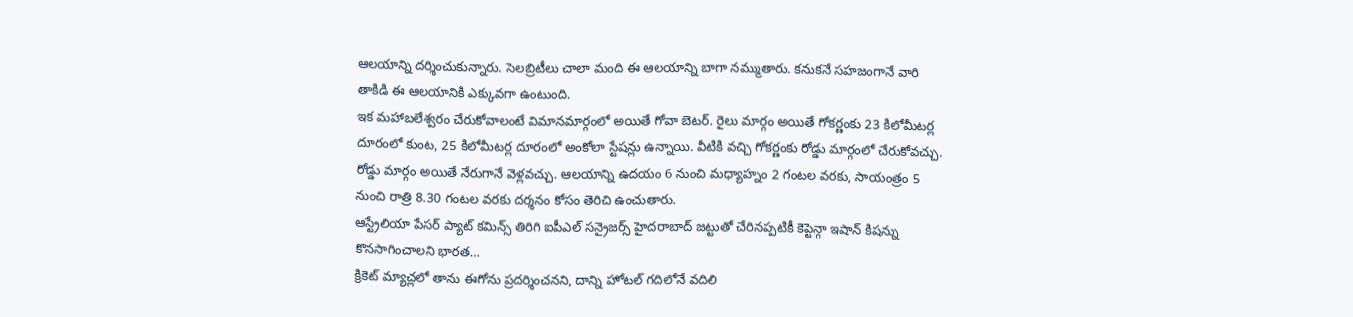ఆలయాన్ని దర్శించుకున్నారు. సెలబ్రిటీలు చాలా మంది ఈ ఆలయాన్ని బాగా నమ్ముతారు. కనుకనే సహజంగానే వారి తాకిడి ఈ ఆలయానికి ఎక్కువగా ఉంటుంది.
ఇక మహాబలేశ్వరం చేరుకోవాలంటే విమానమార్గంలో అయితే గోవా బెటర్. రైలు మార్గం అయితే గోకర్ణంకు 23 కిలోమీటర్ల దూరంలో కుంట, 25 కిలోమీటర్ల దూరంలో అంకోలా స్టేషన్లు ఉన్నాయి. వీటికి వచ్చి గోకర్ణంకు రోడ్డు మార్గంలో చేరుకోవచ్చు. రోడ్డు మార్గం అయితే నేరుగానే వెళ్లవచ్చు. ఆలయాన్ని ఉదయం 6 నుంచి మధ్యాహ్నం 2 గంటల వరకు, సాయంత్రం 5 నుంచి రాత్రి 8.30 గంటల వరకు దర్శనం కోసం తెరిచి ఉంచుతారు.
ఆస్ట్రేలియా పేసర్ ప్యాట్ కమిన్స్ తిరిగి ఐపీఎల్ సన్రైజర్స్ హైదరాబాద్ జట్టుతో చేరినప్పటికీ కెప్టెన్గా ఇషాన్ కిషన్ను కొనసాగించాలని భారత…
క్రికెట్ మ్యాచ్లలో తాను ఈగోను ప్రదర్శించనని, దాన్ని హోటల్ గదిలోనే వదిలి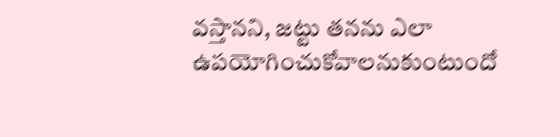వస్తానని, జట్టు తనను ఎలా ఉపయోగించుకోవాలనుకుంటుందో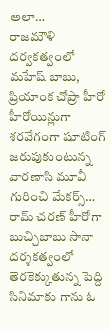అలా…
రాజమౌళి దర్వకత్వంలో మహేష్ బాబు, ప్రియాంక చోప్రా హీరో హీరోయిన్లుగా శరవేగంగా షూటింగ్ జరుపుకుంటున్న వారణాసి మూవీ గురించి మేకర్స్…
రామ్ చరణ్ హీరోగా బుచ్చిబాబు సానా దర్శకత్వంలో తెరకెక్కుతున్న పెద్ది సినిమాకు గాను ఓ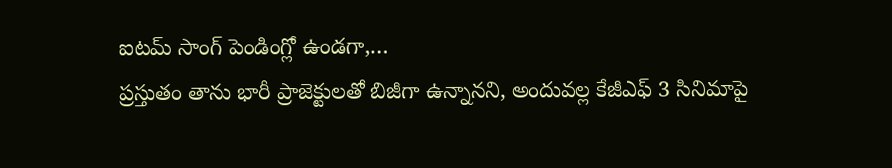ఐటమ్ సాంగ్ పెండింగ్లో ఉండగా,…
ప్రస్తుతం తాను భారీ ప్రాజెక్టులతో బిజీగా ఉన్నానని, అందువల్ల కేజీఎఫ్ 3 సినిమాపై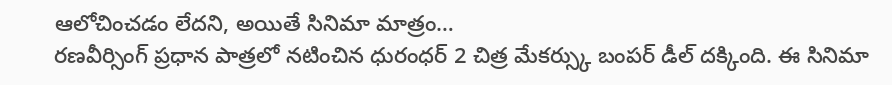ఆలోచించడం లేదని, అయితే సినిమా మాత్రం…
రణవీర్సింగ్ ప్రధాన పాత్రలో నటించిన ధురంధర్ 2 చిత్ర మేకర్స్కు బంపర్ డీల్ దక్కింది. ఈ సినిమా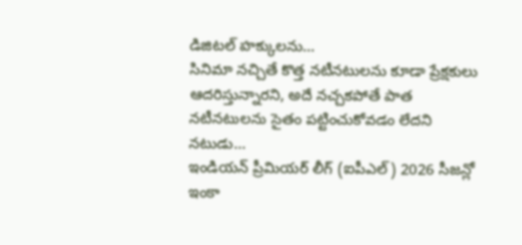డిజిటల్ హక్కులను…
సినిమా నచ్చితే కొత్త నటీనటులను కూడా ప్రేక్షకులు ఆదరిస్తున్నారని, అదే నచ్చకపోతే పాత నటీనటులను సైతం పట్టించుకోవడం లేదని నటుడు…
ఇండియన్ ప్రీమియర్ లీగ్ (ఐపీఎల్) 2026 సీజన్లో ఇంకా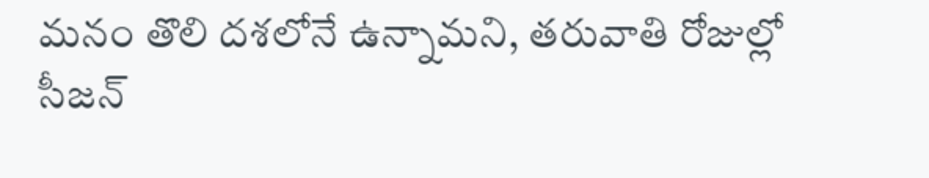మనం తొలి దశలోనే ఉన్నామని, తరువాతి రోజుల్లో సీజన్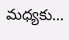మధ్యకు…